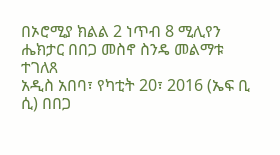በኦሮሚያ ክልል 2 ነጥብ 8 ሚሊየን ሔክታር በበጋ መስኖ ስንዴ መልማቱ ተገለጸ
አዲስ አበባ፣ የካቲት 20፣ 2016 (ኤፍ ቢ ሲ) በበጋ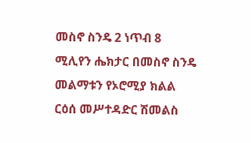መስኖ ስንዴ 2 ነጥብ 8 ሚሊየን ሔክታር በመስኖ ስንዴ መልማቱን የኦሮሚያ ክልል ርዕሰ መሥተዳድር ሽመልስ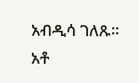አብዲሳ ገለጹ፡፡
አቶ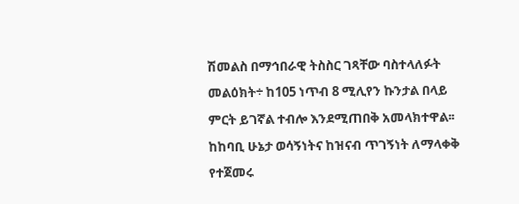ሽመልስ በማኅበራዊ ትስስር ገጻቸው ባስተላለፉት መልዕክት÷ ከ105 ነጥብ 8 ሚሊየን ኩንታል በላይ ምርት ይገኛል ተብሎ እንደሚጠበቅ አመላክተዋል፡፡
ከከባቢ ሁኔታ ወሳኝነትና ከዝናብ ጥገኝነት ለማላቀቅ የተጀመሩ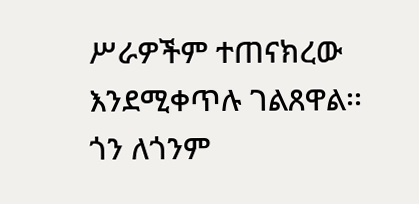ሥራዎችም ተጠናክረው እንደሚቀጥሉ ገልጸዋል፡፡
ጎን ለጎንም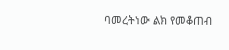ባመረትነው ልክ የመቆጠብ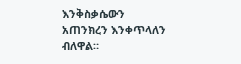እንቅስቃሴውን አጠንክረን እንቀጥላለን ብለዋል።